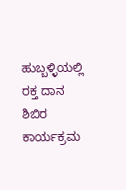ಹುಬ್ಬಳ್ಳಿಯಲ್ಲಿ ರಕ್ತ ದಾನ ಶಿಬಿರ ಕಾರ್ಯಕ್ರಮ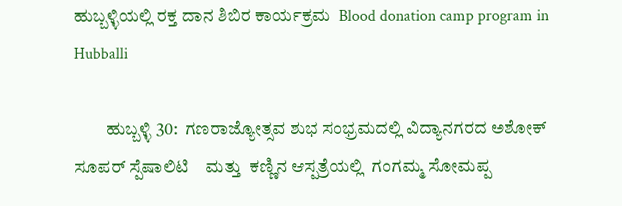ಹುಬ್ಬಳ್ಳಿಯಲ್ಲಿ ರಕ್ತ ದಾನ ಶಿಬಿರ ಕಾರ್ಯಕ್ರಮ  Blood donation camp program in Hubballi

         ಹುಬ್ಬಳ್ಳಿ 30:  ಗಣರಾಜ್ಯೋತ್ಸವ ಶುಭ ಸಂಭ್ರಮದಲ್ಲಿ ವಿದ್ಯಾನಗರದ ಅಶೋಕ್  ಸೂಪರ್ ಸ್ಪೆಷಾಲಿಟಿ    ಮತ್ತು  ಕಣ್ಣಿನ ಆಸ್ಪತ್ರೆಯಲ್ಲಿ  ಗಂಗಮ್ಮ ಸೋಮಪ್ಪ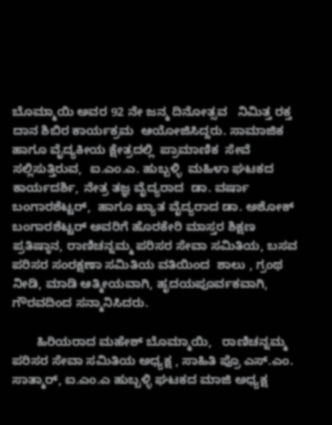ಬೊಮ್ಮಾಯಿ ಅವರ 92 ನೇ ಜನ್ಮ ದಿನೋತ್ಸವ   ನಿಮಿತ್ತ ರಕ್ತ ದಾನ ಶಿಬಿರ ಕಾರ್ಯಕ್ರಮ  ಆಯೋಜಿಸಿದ್ದರು. ಸಾಮಾಜಿಕ ಹಾಗೂ ವೈದ್ಯಕೀಯ ಕ್ಷೇತ್ರದಲ್ಲಿ  ಪ್ರಾಮಾಣಿಕ  ಸೇವೆ  ಸಲ್ಲಿಸುತ್ತಿರುವ,  ಐ.ಎಂ.ಎ. ಹುಬ್ಬಳ್ಳಿ  ಮಹಿಳಾ ಘಟಕದ ಕಾರ್ಯದರ್ಶಿ, ನೇತ್ರ ತಜ್ಞ ವೈದ್ಯರಾದ  ಡಾ. ವರ್ಷಾ  ಬಂಗಾರಶೆಟ್ಟರ್,  ಹಾಗೂ ಖ್ಯಾತ ವೈದ್ಯರಾದ ಡಾ. ಅಶೋಕ್ ಬಂಗಾರಶೆಟ್ಟರ್ ಅವರಿಗೆ ಹೊರಕೇರಿ ಮಾಸ್ತರ ಶಿಕ್ಷಣ ಪ್ರತಿಷ್ಠಾನ, ರಾಣಿಚನ್ನಮ್ಮ ಪರಿಸರ ಸೇವಾ ಸಮಿತಿಯ, ಬಸವ ಪರಿಸರ ಸಂರಕ್ಷಣಾ ಸಮಿತಿಯ ವತಿಯಿಂದ  ಶಾಲು , ಗ್ರಂಥ ನೀಡಿ, ಮಾಡಿ ಆತ್ಮೀಯವಾಗಿ, ಹೃದಯಪೂರ್ವಕವಾಗಿ, ಗೌರವದಿಂದ ಸನ್ಮಾನಿಸಿದರು.

       ಹಿರಿಯರಾದ ಮಹೇಶ್ ಬೊಮ್ಮಾಯಿ,   ರಾಣಿಚನ್ನಮ್ಮ ಪರಿಸರ ಸೇವಾ ಸಮಿತಿಯ ಅಧ್ಯಕ್ಷ , ಸಾಹಿತಿ ಪ್ರೊ ಎಸ್‌.ಎಂ. ಸಾತ್ಮಾರ್, ಐ.ಎಂ.ಎ ಹುಬ್ಬಳ್ಳಿ ಘಟಕದ ಮಾಜಿ ಅಧ್ಯಕ್ಷ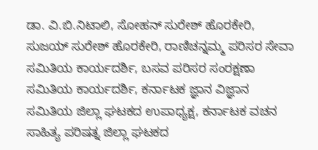ಡಾ. ವಿ.ಬಿ.ನಿಟಾಲಿ, ಸೋಹನ್ ಸುರೇಶ್ ಹೊರಕೇರಿ, ಸುಜಯ್ ಸುರೇಶ್ ಹೊರಕೇರಿ, ರಾಣಿಚನ್ನಮ್ಮ ಪರಿಸರ ಸೇವಾ ಸಮಿತಿಯ ಕಾರ್ಯದರ್ಶಿ, ಬಸವ ಪರಿಸರ ಸಂರಕ್ಷಣಾ ಸಮಿತಿಯ ಕಾರ್ಯದರ್ಶಿ, ಕರ್ನಾಟಕ ಜ್ಞಾನ ವಿಜ್ಞಾನ ಸಮಿತಿಯ ಜಿಲ್ಲಾ ಘಟಕದ ಉಪಾಧ್ಯಕ್ಷ, ಕರ್ನಾಟಕ ವಚನ ಸಾಹಿತ್ಯ ಪರಿಷತ್ನ ಜಿಲ್ಲಾ ಘಟಕದ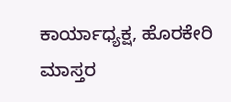ಕಾರ್ಯಾಧ್ಯಕ್ಷ, ಹೊರಕೇರಿ ಮಾಸ್ತರ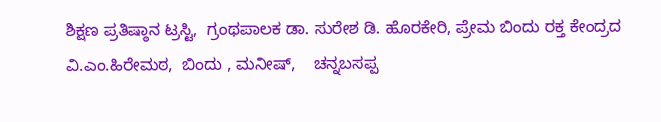ಶಿಕ್ಷಣ ಪ್ರತಿಷ್ಠಾನ ಟ್ರಸ್ಟಿ,  ಗ್ರಂಥಪಾಲಕ ಡಾ. ಸುರೇಶ ಡಿ. ಹೊರಕೇರಿ, ಪ್ರೇಮ ಬಿಂದು ರಕ್ತ ಕೇಂದ್ರದ ವಿ.ಎಂ.ಹಿರೇಮಠ,  ಬಿಂದು , ಮನೀಷ್,    ಚನ್ನಬಸಪ್ಪ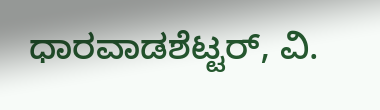ಧಾರವಾಡಶೆಟ್ಟರ್, ವಿ.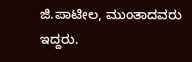ಜಿ.ಪಾಟೀಲ, ಮುಂತಾದವರು ಇದ್ದರು.